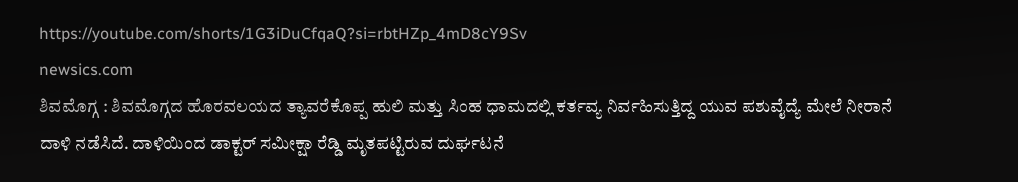https://youtube.com/shorts/1G3iDuCfqaQ?si=rbtHZp_4mD8cY9Sv
newsics.com
ಶಿವಮೊಗ್ಗ : ಶಿವಮೊಗ್ಗದ ಹೊರವಲಯದ ತ್ಯಾವರೆಕೊಪ್ಪ ಹುಲಿ ಮತ್ತು ಸಿಂಹ ಧಾಮದಲ್ಲಿ ಕರ್ತವ್ಯ ನಿರ್ವಹಿಸುತ್ತಿದ್ದ ಯುವ ಪಶುವೈದ್ಯೆ ಮೇಲೆ ನೀರಾನೆ ದಾಳಿ ನಡೆಸಿದೆ. ದಾಳಿಯಿಂದ ಡಾಕ್ಟರ್ ಸಮೀಕ್ಷಾ ರೆಡ್ಡಿ ಮೃತಪಟ್ಟಿರುವ ದುರ್ಘಟನೆ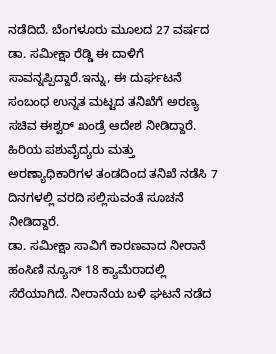ನಡೆದಿದೆ. ಬೆಂಗಳೂರು ಮೂಲದ 27 ವರ್ಷದ ಡಾ. ಸಮೀಕ್ಷಾ ರೆಡ್ಡಿ ಈ ದಾಳಿಗೆ ಸಾವನ್ನಪ್ಪಿದ್ದಾರೆ.ಇನ್ನು, ಈ ದುರ್ಘಟನೆ ಸಂಬಂಧ ಉನ್ನತ ಮಟ್ಟದ ತನಿಖೆಗೆ ಅರಣ್ಯ ಸಚಿವ ಈಶ್ವರ್ ಖಂಡ್ರೆ ಆದೇಶ ನೀಡಿದ್ದಾರೆ. ಹಿರಿಯ ಪಶುವೈದ್ಯರು ಮತ್ತು ಅರಣ್ಯಾಧಿಕಾರಿಗಳ ತಂಡದಿಂದ ತನಿಖೆ ನಡೆಸಿ 7 ದಿನಗಳಲ್ಲಿ ವರದಿ ಸಲ್ಲಿಸುವಂತೆ ಸೂಚನೆ ನೀಡಿದ್ದಾರೆ.
ಡಾ. ಸಮೀಕ್ಷಾ ಸಾವಿಗೆ ಕಾರಣವಾದ ನೀರಾನೆ ಹಂಸಿಣಿ ನ್ಯೂಸ್ 18 ಕ್ಯಾಮೆರಾದಲ್ಲಿ ಸೆರೆಯಾಗಿದೆ. ನೀರಾನೆಯ ಬಳಿ ಘಟನೆ ನಡೆದ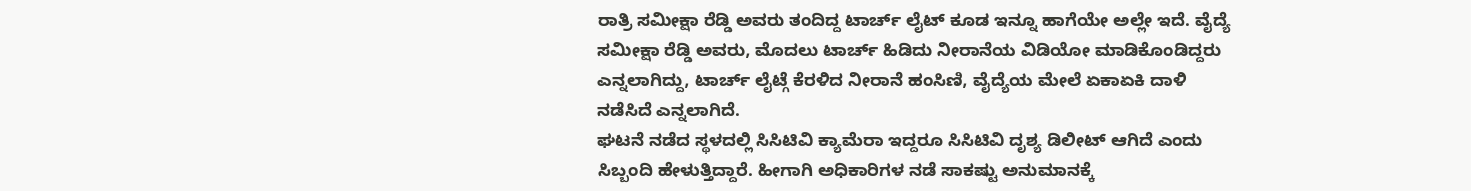ರಾತ್ರಿ ಸಮೀಕ್ಷಾ ರೆಡ್ಡಿ ಅವರು ತಂದಿದ್ದ ಟಾರ್ಚ್ ಲೈಟ್ ಕೂಡ ಇನ್ನೂ ಹಾಗೆಯೇ ಅಲ್ಲೇ ಇದೆ. ವೈದ್ಯೆ ಸಮೀಕ್ಷಾ ರೆಡ್ಡಿ ಅವರು, ಮೊದಲು ಟಾರ್ಚ್ ಹಿಡಿದು ನೀರಾನೆಯ ವಿಡಿಯೋ ಮಾಡಿಕೊಂಡಿದ್ದರು ಎನ್ನಲಾಗಿದ್ದು, ಟಾರ್ಚ್ ಲೈಟ್ಗೆ ಕೆರಳಿದ ನೀರಾನೆ ಹಂಸಿಣಿ, ವೈದ್ಯೆಯ ಮೇಲೆ ಏಕಾಏಕಿ ದಾಳಿ ನಡೆಸಿದೆ ಎನ್ನಲಾಗಿದೆ.
ಘಟನೆ ನಡೆದ ಸ್ಥಳದಲ್ಲಿ ಸಿಸಿಟಿವಿ ಕ್ಯಾಮೆರಾ ಇದ್ದರೂ ಸಿಸಿಟಿವಿ ದೃಶ್ಯ ಡಿಲೀಟ್ ಆಗಿದೆ ಎಂದು ಸಿಬ್ಬಂದಿ ಹೇಳುತ್ತಿದ್ದಾರೆ. ಹೀಗಾಗಿ ಅಧಿಕಾರಿಗಳ ನಡೆ ಸಾಕಷ್ಟು ಅನುಮಾನಕ್ಕೆ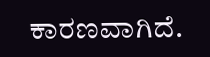ಕಾರಣವಾಗಿದೆ.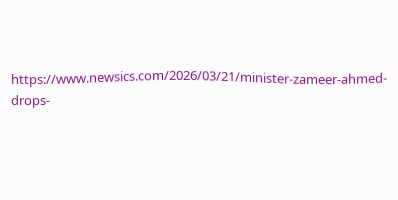https://www.newsics.com/2026/03/21/minister-zameer-ahmed-drops-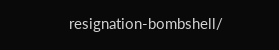resignation-bombshell/